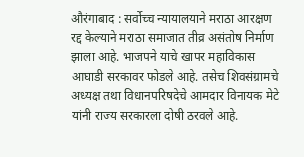औरंगाबाद : सर्वोच्च न्यायालयाने मराठा आरक्षण रद्द केल्याने मराठा समाजात तीव्र असंतोष निर्माण झाला आहे. भाजपने याचे खापर महाविकास आघाडी सरकावर फोडले आहे. तसेच शिवसंग्रामचे अध्यक्ष तथा विधानपरिषदेचे आमदार विनायक मेटे यांनी राज्य सरकारला दोषी ठरवले आहे.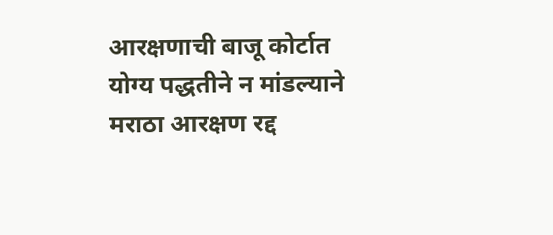आरक्षणाची बाजू कोर्टात योग्य पद्धतीने न मांडल्याने मराठा आरक्षण रद्द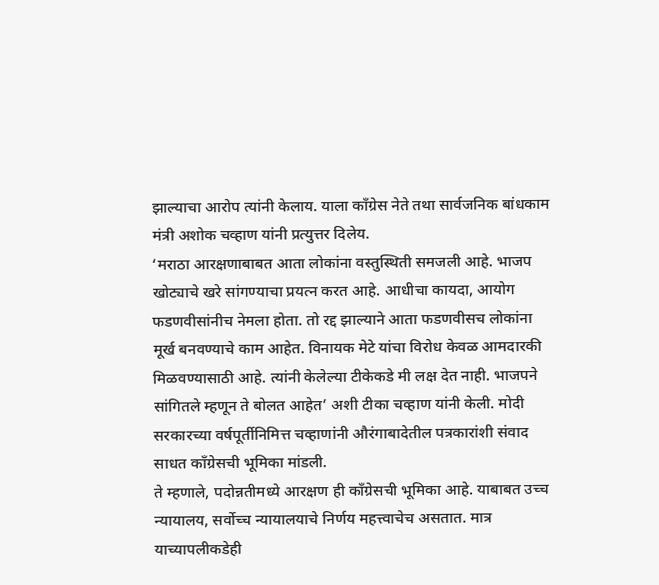झाल्याचा आरोप त्यांनी केलाय. याला काँग्रेस नेते तथा सार्वजनिक बांधकाम मंत्री अशोक चव्हाण यांनी प्रत्युत्तर दिलेय.
‘मराठा आरक्षणाबाबत आता लोकांना वस्तुस्थिती समजली आहे. भाजप खोट्याचे खरे सांगण्याचा प्रयत्न करत आहे. आधीचा कायदा, आयोग फडणवीसांनीच नेमला होता. तो रद्द झाल्याने आता फडणवीसच लोकांना मूर्ख बनवण्याचे काम आहेत. विनायक मेटे यांचा विरोध केवळ आमदारकी मिळवण्यासाठी आहे. त्यांनी केलेल्या टीकेकडे मी लक्ष देत नाही. भाजपने सांगितले म्हणून ते बोलत आहेत’ अशी टीका चव्हाण यांनी केली. मोदी सरकारच्या वर्षपूर्तीनिमित्त चव्हाणांनी औरंगाबादेतील पत्रकारांशी संवाद साधत काँग्रेसची भूमिका मांडली.
ते म्हणाले, पदोन्नतीमध्ये आरक्षण ही काँग्रेसची भूमिका आहे. याबाबत उच्च न्यायालय, सर्वोच्च न्यायालयाचे निर्णय महत्त्वाचेच असतात. मात्र याच्यापलीकडेही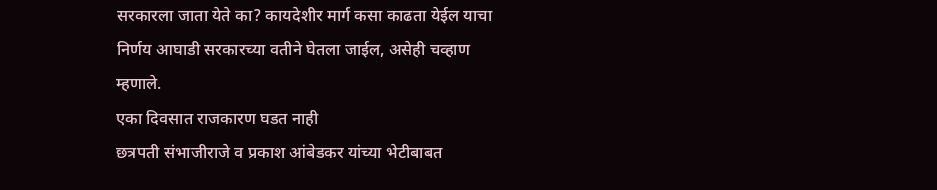सरकारला जाता येते का? कायदेशीर मार्ग कसा काढता येईल याचा निर्णय आघाडी सरकारच्या वतीने घेतला जाईल, असेही चव्हाण म्हणाले.
एका दिवसात राजकारण घडत नाही
छत्रपती संभाजीराजे व प्रकाश आंबेडकर यांच्या भेटीबाबत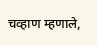चव्हाण म्हणाले,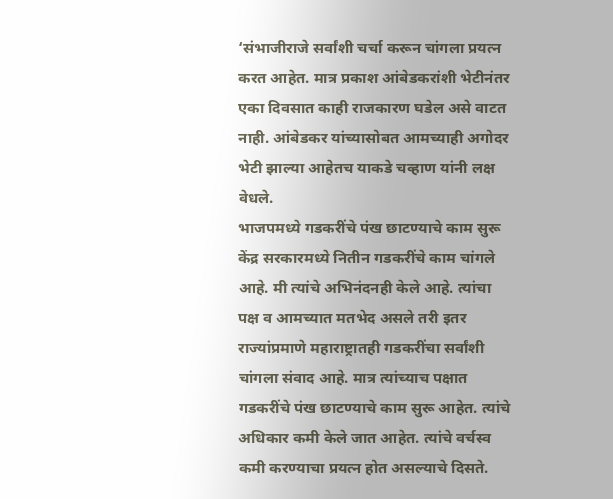‘संभाजीराजे सर्वांशी चर्चा करून चांगला प्रयत्न करत आहेत. मात्र प्रकाश आंबेडकरांशी भेटीनंतर एका दिवसात काही राजकारण घडेल असे वाटत नाही. आंबेडकर यांच्यासोबत आमच्याही अगोदर भेटी झाल्या आहेतच याकडे चव्हाण यांनी लक्ष वेधले.
भाजपमध्ये गडकरींचे पंख छाटण्याचे काम सुरू
केंद्र सरकारमध्ये नितीन गडकरींचे काम चांगले आहे. मी त्यांचे अभिनंदनही केले आहे. त्यांचा पक्ष व आमच्यात मतभेद असले तरी इतर राज्यांप्रमाणे महाराष्ट्रातही गडकरींचा सर्वांशी चांगला संवाद आहे. मात्र त्यांच्याच पक्षात गडकरींचे पंख छाटण्याचे काम सुरू आहेत. त्यांचे अधिकार कमी केले जात आहेत. त्यांचे वर्चस्व कमी करण्याचा प्रयत्न होत असल्याचे दिसते.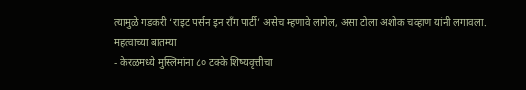त्यामुळे गडकरी ‘राइट पर्सन इन राँग पार्टी’ असेच म्हणावे लागेल, असा टोला अशोक चव्हाण यांनी लगावला.
महत्वाच्या बातम्या
- केरळमध्ये मुस्लिमांना ८० टक्के शिष्यवृत्तीचा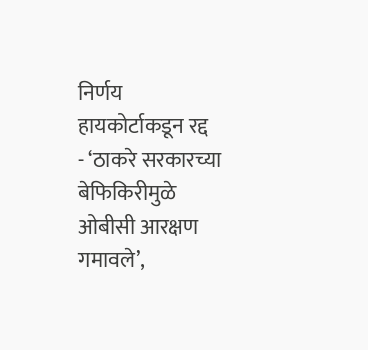निर्णय हायकोर्टाकडून रद्द
- ‘ठाकरे सरकारच्या बेफिकिरीमुळे ओबीसी आरक्षण गमावले’,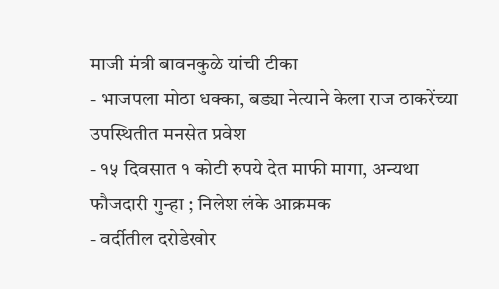माजी मंत्री बावनकुळे यांची टीका
- भाजपला मोठा धक्का, बड्या नेत्याने केला राज ठाकरेंच्या उपस्थितीत मनसेत प्रवेश
- १५ दिवसात १ कोटी रुपये देत माफी मागा, अन्यथा फौजदारी गुन्हा ; निलेश लंके आक्रमक
- वर्दीतील दरोडेखोर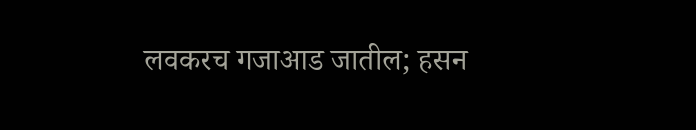लवकरच गजाआड जातील; हसन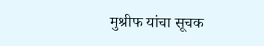मुश्रीफ यांचा सूचक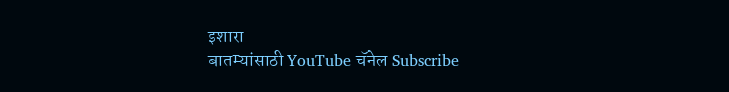इशारा
बातम्यांसाठी YouTube चॅनेल Subscribe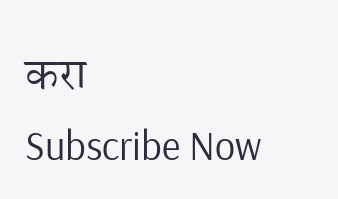करा
Subscribe Now